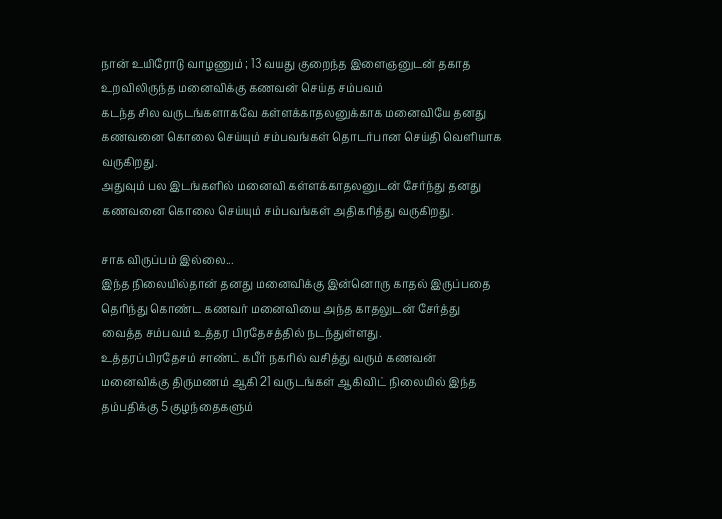நான் உயிரோடு வாழணும் ; 13 வயது குறைந்த இளைஞனுடன் தகாத உறவிலிருந்த மனைவிக்கு கணவன் செய்த சம்பவம்
கடந்த சில வருடங்களாகவே கள்ளக்காதலனுக்காக மனைவியே தனது கணவனை கொலை செய்யும் சம்பவங்கள் தொடர்பான செய்தி வெளியாக வருகிறது.
அதுவும் பல இடங்களில் மனைவி கள்ளக்காதலனுடன் சேர்ந்து தனது கணவனை கொலை செய்யும் சம்பவங்கள் அதிகரித்து வருகிறது.

சாக விருப்பம் இல்லை...
இந்த நிலையில்தான் தனது மனைவிக்கு இன்னொரு காதல் இருப்பதை தெரிந்து கொண்ட கணவர் மனைவியை அந்த காதலுடன் சேர்த்து வைத்த சம்பவம் உத்தர பிரதேசத்தில் நடந்துள்ளது.
உத்தரப்பிரதேசம் சாண்ட் கபீர் நகரில் வசித்து வரும் கணவன் மனைவிக்கு திருமணம் ஆகி 21 வருடங்கள் ஆகிவிட் நிலையில் இந்த தம்பதிக்கு 5 குழந்தைகளும்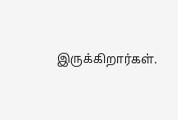இருக்கிறார்கள்.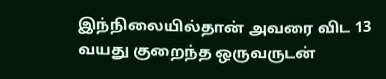இந்நிலையில்தான் அவரை விட 13 வயது குறைந்த ஒருவருடன்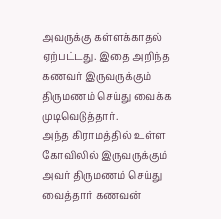அவருக்கு கள்ளக்காதல் ஏற்பட்டது. இதை அறிந்த கணவர் இருவருக்கும் திருமணம் செய்து வைக்க முடிவெடுத்தார்.
அந்த கிராமத்தில் உள்ள கோவிலில் இருவருக்கும் அவர் திருமணம் செய்து வைத்தார் கணவன்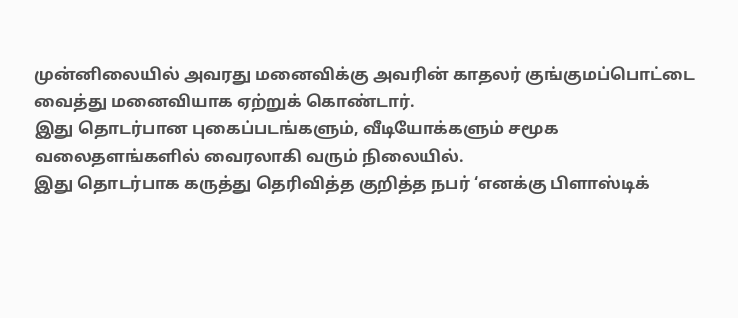முன்னிலையில் அவரது மனைவிக்கு அவரின் காதலர் குங்குமப்பொட்டை வைத்து மனைவியாக ஏற்றுக் கொண்டார்.
இது தொடர்பான புகைப்படங்களும், வீடியோக்களும் சமூக வலைதளங்களில் வைரலாகி வரும் நிலையில்.
இது தொடர்பாக கருத்து தெரிவித்த குறித்த நபர் ‘எனக்கு பிளாஸ்டிக்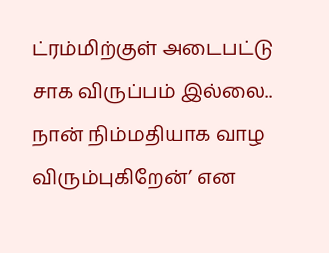ட்ரம்மிற்குள் அடைபட்டு சாக விருப்பம் இல்லை.. நான் நிம்மதியாக வாழ விரும்புகிறேன்’ என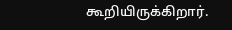கூறியிருக்கிறார்.